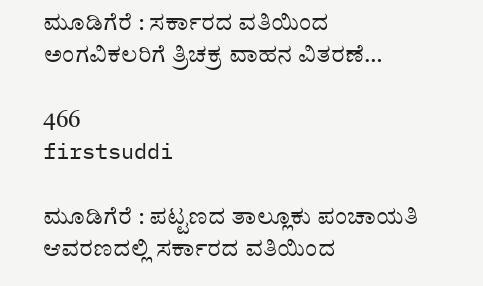ಮೂಡಿಗೆರೆ : ಸರ್ಕಾರದ ವತಿಯಿಂದ ಅಂಗವಿಕಲರಿಗೆ ತ್ರಿಚಕ್ರ ವಾಹನ ವಿತರಣೆ…

466
firstsuddi

ಮೂಡಿಗೆರೆ : ಪಟ್ಟಣದ ತಾಲ್ಲೂಕು ಪಂಚಾಯತಿ ಆವರಣದಲ್ಲಿ ಸರ್ಕಾರದ ವತಿಯಿಂದ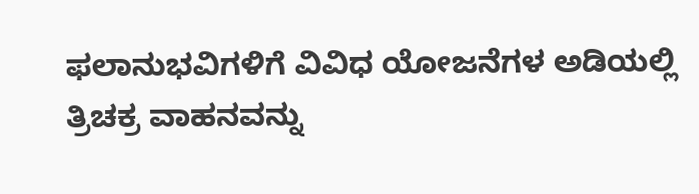ಫಲಾನುಭವಿಗಳಿಗೆ ವಿವಿಧ ಯೋಜನೆಗಳ ಅಡಿಯಲ್ಲಿ ತ್ರಿಚಕ್ರ ವಾಹನವನ್ನು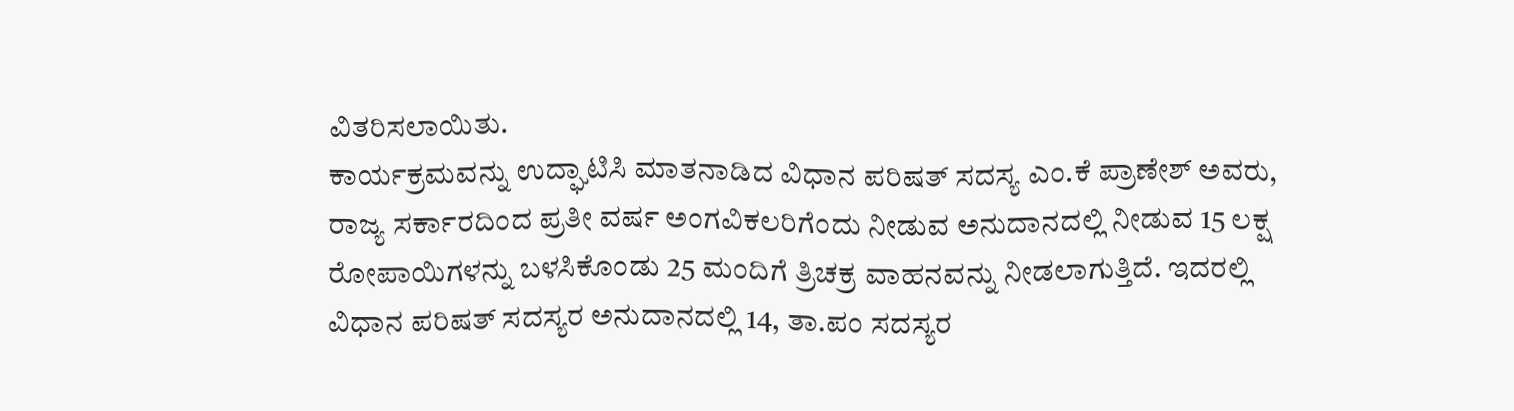ವಿತರಿಸಲಾಯಿತು.
ಕಾರ್ಯಕ್ರಮವನ್ನು ಉದ್ಘಾಟಿಸಿ ಮಾತನಾಡಿದ ವಿಧಾನ ಪರಿಷತ್ ಸದಸ್ಯ ಎಂ.ಕೆ ಪ್ರಾಣೇಶ್ ಅವರು, ರಾಜ್ಯ ಸರ್ಕಾರದಿಂದ ಪ್ರತೀ ವರ್ಷ ಅಂಗವಿಕಲರಿಗೆಂದು ನೀಡುವ ಅನುದಾನದಲ್ಲಿ ನೀಡುವ 15 ಲಕ್ಷ ರೋಪಾಯಿಗಳನ್ನು ಬಳಸಿಕೊಂಡು 25 ಮಂದಿಗೆ ತ್ರಿಚಕ್ರ ವಾಹನವನ್ನು ನೀಡಲಾಗುತ್ತಿದೆ. ಇದರಲ್ಲಿ ವಿಧಾನ ಪರಿಷತ್ ಸದಸ್ಯರ ಅನುದಾನದಲ್ಲಿ 14, ತಾ.ಪಂ ಸದಸ್ಯರ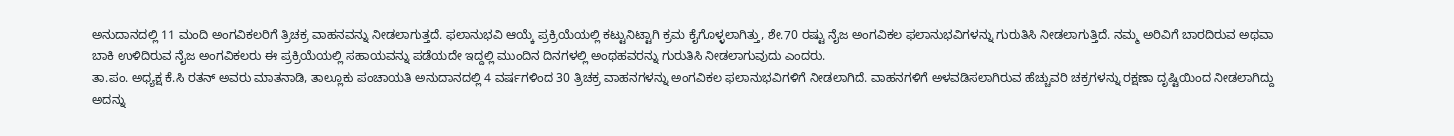ಅನುದಾನದಲ್ಲಿ 11 ಮಂದಿ ಅಂಗವಿಕಲರಿಗೆ ತ್ರಿಚಕ್ರ ವಾಹನವನ್ನು ನೀಡಲಾಗುತ್ತದೆ. ಫಲಾನುಭವಿ ಆಯ್ಕೆ ಪ್ರಕ್ರಿಯೆಯಲ್ಲಿ ಕಟ್ಟುನಿಟ್ಟಾಗಿ ಕ್ರಮ ಕೈಗೊಳ್ಳಲಾಗಿತ್ತು, ಶೇ.70 ರಷ್ಟು ನೈಜ ಅಂಗವಿಕಲ ಫಲಾನುಭವಿಗಳನ್ನು ಗುರುತಿಸಿ ನೀಡಲಾಗುತ್ತಿದೆ. ನಮ್ಮ ಅರಿವಿಗೆ ಬಾರದಿರುವ ಅಥವಾ ಬಾಕಿ ಉಳಿದಿರುವ ನೈಜ ಅಂಗವಿಕಲರು ಈ ಪ್ರಕ್ರಿಯೆಯಲ್ಲಿ ಸಹಾಯವನ್ನು ಪಡೆಯದೇ ಇದ್ದಲ್ಲಿ ಮುಂದಿನ ದಿನಗಳಲ್ಲಿ ಅಂಥಹವರನ್ನು ಗುರುತಿಸಿ ನೀಡಲಾಗುವುದು ಎಂದರು.
ತಾ.ಪಂ. ಅಧ್ಯಕ್ಷ ಕೆ.ಸಿ ರತನ್ ಅವರು ಮಾತನಾಡಿ, ತಾಲ್ಲೂಕು ಪಂಚಾಯತಿ ಅನುದಾನದಲ್ಲಿ 4 ವರ್ಷಗಳಿಂದ 30 ತ್ರಿಚಕ್ರ ವಾಹನಗಳನ್ನು ಅಂಗವಿಕಲ ಫಲಾನುಭವಿಗಳಿಗೆ ನೀಡಲಾಗಿದೆ. ವಾಹನಗಳಿಗೆ ಅಳವಡಿಸಲಾಗಿರುವ ಹೆಚ್ಚುವರಿ ಚಕ್ರಗಳನ್ನು ರಕ್ಷಣಾ ದೃಷ್ಟಿಯಿಂದ ನೀಡಲಾಗಿದ್ದು ಅದನ್ನು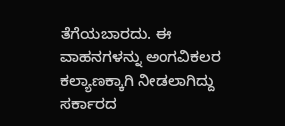ತೆಗೆಯಬಾರದು. ಈ ವಾಹನಗಳನ್ನು ಅಂಗವಿಕಲರ ಕಲ್ಯಾಣಕ್ಕಾಗಿ ನೀಡಲಾಗಿದ್ದು ಸರ್ಕಾರದ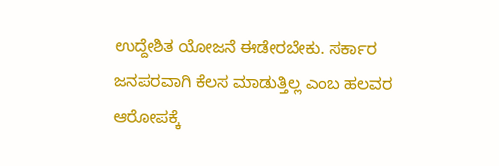ಉದ್ದೇಶಿತ ಯೋಜನೆ ಈಡೇರಬೇಕು. ಸರ್ಕಾರ ಜನಪರವಾಗಿ ಕೆಲಸ ಮಾಡುತ್ತಿಲ್ಲ ಎಂಬ ಹಲವರ ಆರೋಪಕ್ಕೆ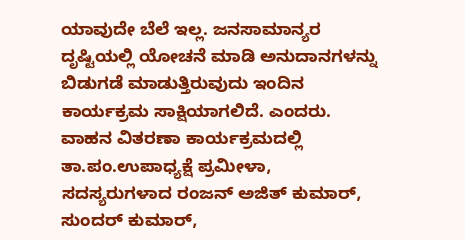ಯಾವುದೇ ಬೆಲೆ ಇಲ್ಲ. ಜನಸಾಮಾನ್ಯರ ದೃಷ್ಟಿಯಲ್ಲಿ ಯೋಚನೆ ಮಾಡಿ ಅನುದಾನಗಳನ್ನು ಬಿಡುಗಡೆ ಮಾಡುತ್ತಿರುವುದು ಇಂದಿನ ಕಾರ್ಯಕ್ರಮ ಸಾಕ್ಷಿಯಾಗಲಿದೆ. ಎಂದರು.
ವಾಹನ ವಿತರಣಾ ಕಾರ್ಯಕ್ರಮದಲ್ಲಿ ತಾ.ಪಂ.ಉಪಾಧ್ಯಕ್ಷೆ ಪ್ರಮೀಳಾ, ಸದಸ್ಯರುಗಳಾದ ರಂಜನ್ ಅಜಿತ್ ಕುಮಾರ್, ಸುಂದರ್ ಕುಮಾರ್,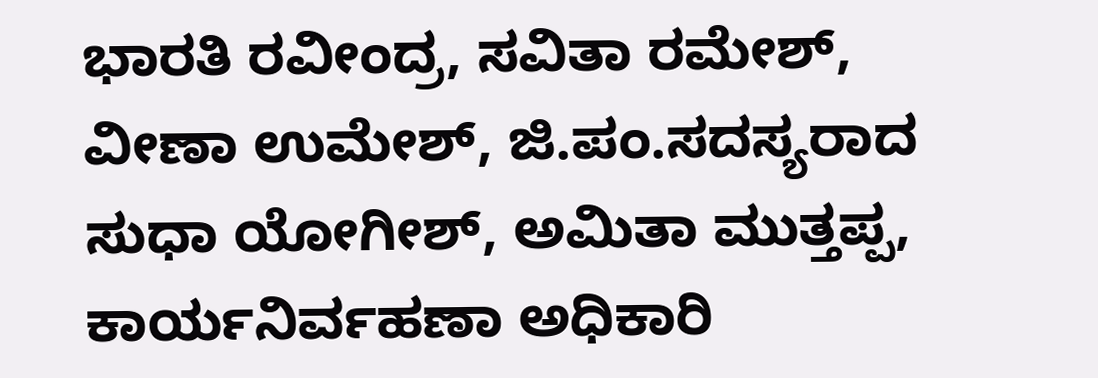ಭಾರತಿ ರವೀಂದ್ರ, ಸವಿತಾ ರಮೇಶ್, ವೀಣಾ ಉಮೇಶ್, ಜಿ.ಪಂ.ಸದಸ್ಯರಾದ ಸುಧಾ ಯೋಗೀಶ್, ಅಮಿತಾ ಮುತ್ತಪ್ಪ, ಕಾರ್ಯನಿರ್ವಹಣಾ ಅಧಿಕಾರಿ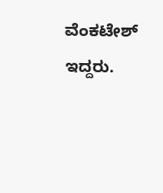ವೆಂಕಟೇಶ್ ಇದ್ದರು.